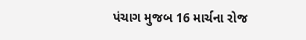પંચાગ મુજબ 16 માર્ચના રોજ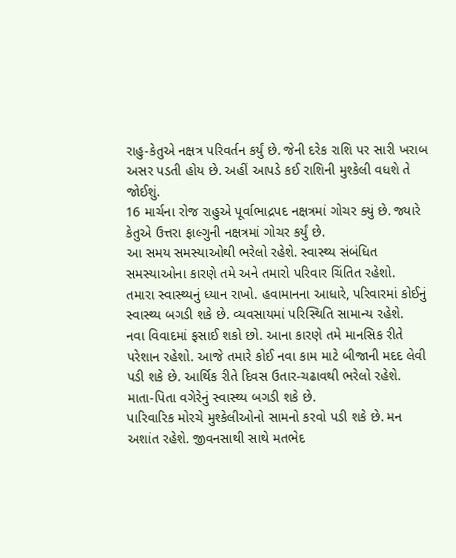રાહુ-કેતુએ નક્ષત્ર પરિવર્તન કર્યું છે. જેની દરેક રાશિ પર સારી ખરાબ અસર પડતી હોય છે. અહીં આપડે કઈ રાશિની મુશ્કેલી વધશે તે જોઈશું.
16 માર્ચના રોજ રાહુએ પૂર્વાભાદ્રપદ નક્ષત્રમાં ગોચર ક્યું છે. જ્યારે કેતુએ ઉત્તરા ફાલ્ગુની નક્ષત્રમાં ગોચર કર્યું છે.
આ સમય સમસ્યાઓથી ભરેલો રહેશે. સ્વાસ્થ્ય સંબંધિત સમસ્યાઓના કારણે તમે અને તમારો પરિવાર ચિંતિત રહેશો.
તમારા સ્વાસ્થ્યનું ધ્યાન રાખો. હવામાનના આધારે, પરિવારમાં કોઈનું સ્વાસ્થ્ય બગડી શકે છે. વ્યવસાયમાં પરિસ્થિતિ સામાન્ય રહેશે.
નવા વિવાદમાં ફસાઈ શકો છો. આના કારણે તમે માનસિક રીતે પરેશાન રહેશો. આજે તમારે કોઈ નવા કામ માટે બીજાની મદદ લેવી પડી શકે છે. આર્થિક રીતે દિવસ ઉતાર-ચઢાવથી ભરેલો રહેશે. માતા-પિતા વગેરેનું સ્વાસ્થ્ય બગડી શકે છે.
પારિવારિક મોરચે મુશ્કેલીઓનો સામનો કરવો પડી શકે છે. મન અશાંત રહેશે. જીવનસાથી સાથે મતભેદ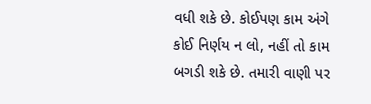વધી શકે છે. કોઈપણ કામ અંગે કોઈ નિર્ણય ન લો, નહીં તો કામ બગડી શકે છે. તમારી વાણી પર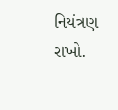નિયંત્રણ રાખો.